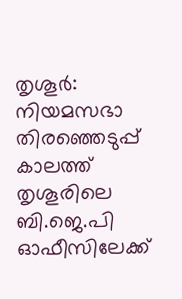തൃശൂർ: നിയമസഭാ തിരഞ്ഞെടുപ്പ് കാലത്ത് തൃശൂരിലെ ബി.ജെ.പി ഓഫീസിലേക്ക്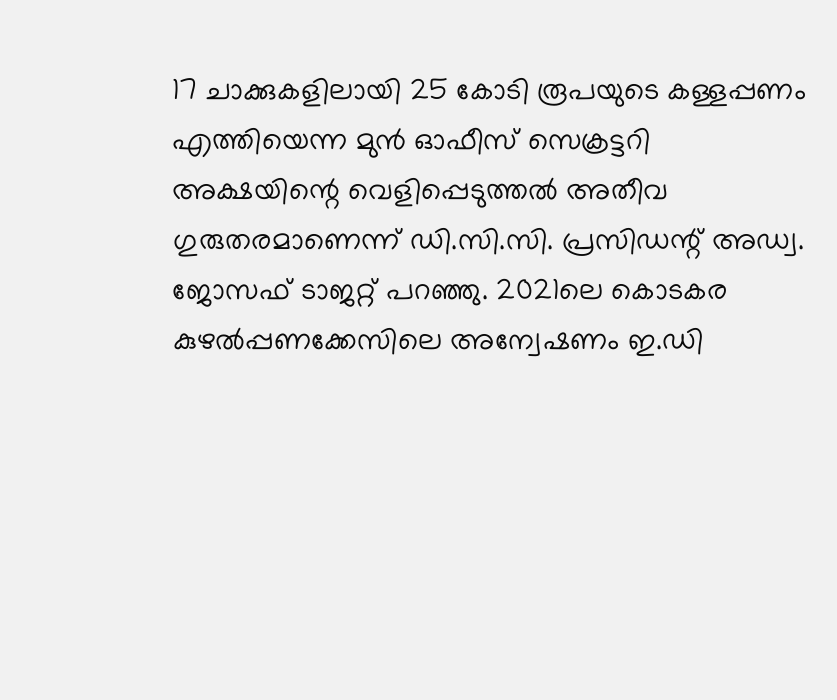17 ചാക്കുകളിലായി 25 കോടി രൂപയുടെ കള്ളപ്പണം എത്തിയെന്ന മുൻ ഓഫീസ് സെക്രട്ടറി അക്ഷയിന്റെ വെളിപ്പെടുത്തൽ അതീവ ഗുരുതരമാണെന്ന് ഡി.സി.സി. പ്രസിഡന്റ് അഡ്വ. ജോസഫ് ടാജറ്റ് പറഞ്ഞു. 2021ലെ കൊടകര കുഴൽപ്പണക്കേസിലെ അന്വേഷണം ഇ.ഡി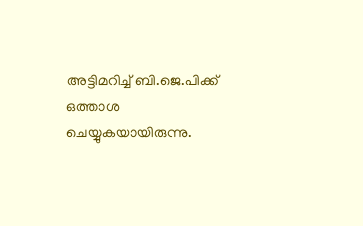അട്ടിമറിച്ച് ബി.ജെ.പിക്ക് ഒത്താശ ചെയ്യുകയായിരുന്നു.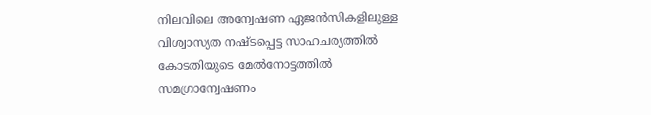നിലവിലെ അന്വേഷണ ഏജൻസികളിലുള്ള വിശ്വാസ്യത നഷ്ടപ്പെട്ട സാഹചര്യത്തിൽ കോടതിയുടെ മേൽനോട്ടത്തിൽ സമഗ്രാന്വേഷണം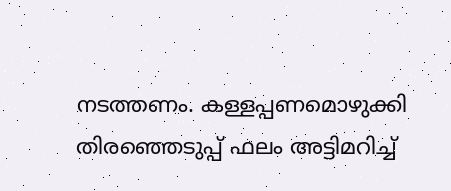നടത്തണം. കള്ളപ്പണമൊഴുക്കി തിരഞ്ഞെടുപ്പ് ഫലം അട്ടിമറിച്ച്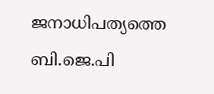ജനാധിപത്യത്തെ ബി.ജെ.പി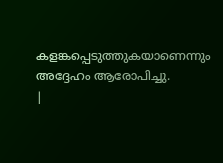കളങ്കപ്പെടുത്തുകയാണെന്നും അദ്ദേഹം ആരോപിച്ചു.
|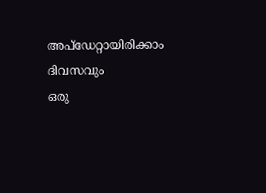അപ്ഡേറ്റായിരിക്കാം ദിവസവും
ഒരു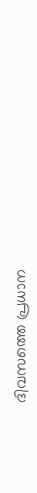ദിവസത്തെ പ്രധാന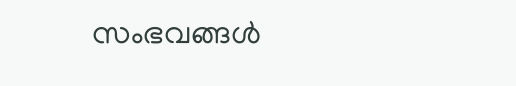സംഭവങ്ങൾ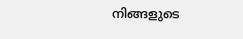നിങ്ങളുടെ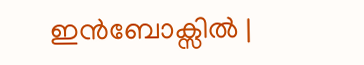ഇൻബോക്സിൽ |